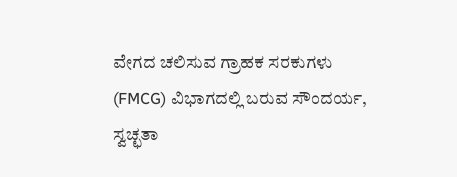ವೇಗದ ಚಲಿಸುವ ಗ್ರಾಹಕ ಸರಕುಗಳು (FMCG) ವಿಭಾಗದಲ್ಲಿ ಬರುವ ಸೌಂದರ್ಯ, ಸ್ವಚ್ಛತಾ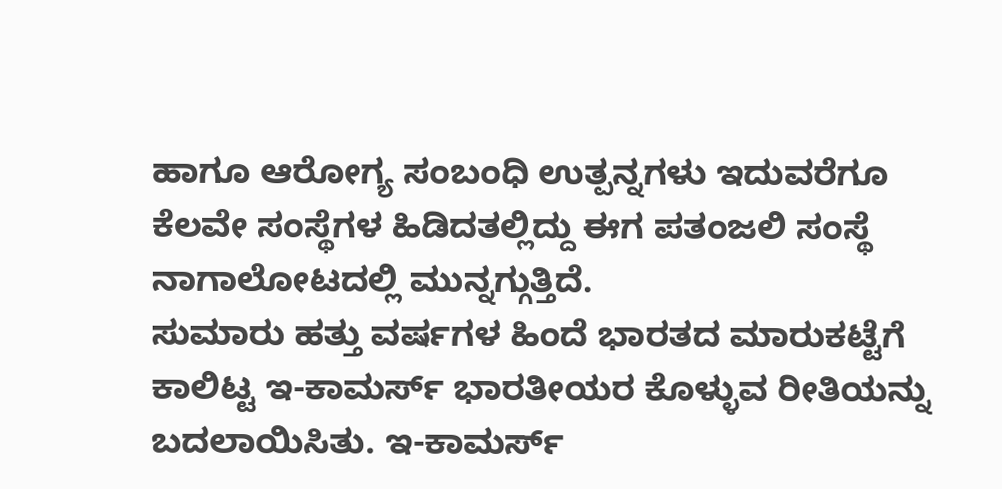ಹಾಗೂ ಆರೋಗ್ಯ ಸಂಬಂಧಿ ಉತ್ಪನ್ನಗಳು ಇದುವರೆಗೂ ಕೆಲವೇ ಸಂಸ್ಥೆಗಳ ಹಿಡಿದತಲ್ಲಿದ್ದು ಈಗ ಪತಂಜಲಿ ಸಂಸ್ಥೆ ನಾಗಾಲೋಟದಲ್ಲಿ ಮುನ್ನಗ್ಗುತ್ತಿದೆ.
ಸುಮಾರು ಹತ್ತು ವರ್ಷಗಳ ಹಿಂದೆ ಭಾರತದ ಮಾರುಕಟ್ಟೆಗೆ ಕಾಲಿಟ್ಟ ಇ-ಕಾಮರ್ಸ್ ಭಾರತೀಯರ ಕೊಳ್ಳುವ ರೀತಿಯನ್ನು ಬದಲಾಯಿಸಿತು. ಇ-ಕಾಮರ್ಸ್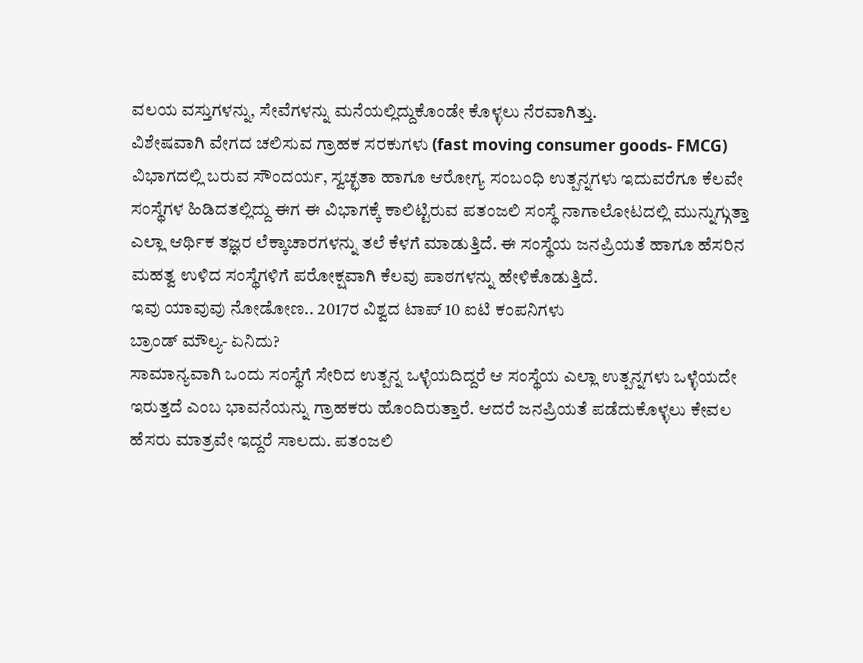ವಲಯ ವಸ್ತುಗಳನ್ನು, ಸೇವೆಗಳನ್ನು ಮನೆಯಲ್ಲಿದ್ದುಕೊಂಡೇ ಕೊಳ್ಳಲು ನೆರವಾಗಿತ್ತು.
ವಿಶೇಷವಾಗಿ ವೇಗದ ಚಲಿಸುವ ಗ್ರಾಹಕ ಸರಕುಗಳು (fast moving consumer goods- FMCG) ವಿಭಾಗದಲ್ಲಿ ಬರುವ ಸೌಂದರ್ಯ, ಸ್ವಚ್ಛತಾ ಹಾಗೂ ಆರೋಗ್ಯ ಸಂಬಂಧಿ ಉತ್ಪನ್ನಗಳು ಇದುವರೆಗೂ ಕೆಲವೇ ಸಂಸ್ಥೆಗಳ ಹಿಡಿದತಲ್ಲಿದ್ದು ಈಗ ಈ ವಿಭಾಗಕ್ಕೆ ಕಾಲಿಟ್ಟಿರುವ ಪತಂಜಲಿ ಸಂಸ್ಥೆ ನಾಗಾಲೋಟದಲ್ಲಿ ಮುನ್ನುಗ್ಗುತ್ತಾ ಎಲ್ಲಾ ಆರ್ಥಿಕ ತಜ್ಞರ ಲೆಕ್ಕಾಚಾರಗಳನ್ನು ತಲೆ ಕೆಳಗೆ ಮಾಡುತ್ತಿದೆ. ಈ ಸಂಸ್ಥೆಯ ಜನಪ್ರಿಯತೆ ಹಾಗೂ ಹೆಸರಿನ ಮಹತ್ವ ಉಳಿದ ಸಂಸ್ಥೆಗಳಿಗೆ ಪರೋಕ್ಷವಾಗಿ ಕೆಲವು ಪಾಠಗಳನ್ನು ಹೇಳಿಕೊಡುತ್ತಿದೆ.
ಇವು ಯಾವುವು ನೋಡೋಣ.. 2017ರ ವಿಶ್ವದ ಟಾಪ್ 10 ಐಟಿ ಕಂಪನಿಗಳು
ಬ್ರಾಂಡ್ ಮೌಲ್ಯ- ಏನಿದು?
ಸಾಮಾನ್ಯವಾಗಿ ಒಂದು ಸಂಸ್ಥೆಗೆ ಸೇರಿದ ಉತ್ಪನ್ನ ಒಳ್ಳೆಯದಿದ್ದರೆ ಆ ಸಂಸ್ಥೆಯ ಎಲ್ಲಾ ಉತ್ಪನ್ನಗಳು ಒಳ್ಳೆಯದೇ ಇರುತ್ತದೆ ಎಂಬ ಭಾವನೆಯನ್ನು ಗ್ರಾಹಕರು ಹೊಂದಿರುತ್ತಾರೆ. ಆದರೆ ಜನಪ್ರಿಯತೆ ಪಡೆದುಕೊಳ್ಳಲು ಕೇವಲ ಹೆಸರು ಮಾತ್ರವೇ ಇದ್ದರೆ ಸಾಲದು. ಪತಂಜಲಿ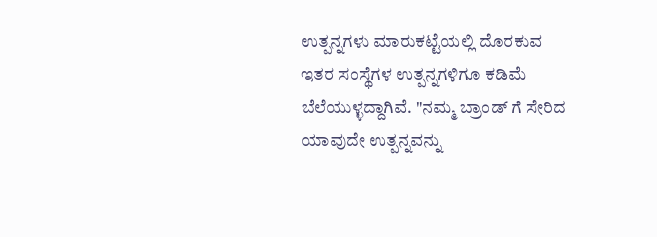ಉತ್ಪನ್ನಗಳು ಮಾರುಕಟ್ಟೆಯಲ್ಲಿ ದೊರಕುವ ಇತರ ಸಂಸ್ಥೆಗಳ ಉತ್ಪನ್ನಗಳಿಗೂ ಕಡಿಮೆ ಬೆಲೆಯುಳ್ಳದ್ದಾಗಿವೆ. "ನಮ್ಮ ಬ್ರಾಂಡ್ ಗೆ ಸೇರಿದ ಯಾವುದೇ ಉತ್ಪನ್ನವನ್ನು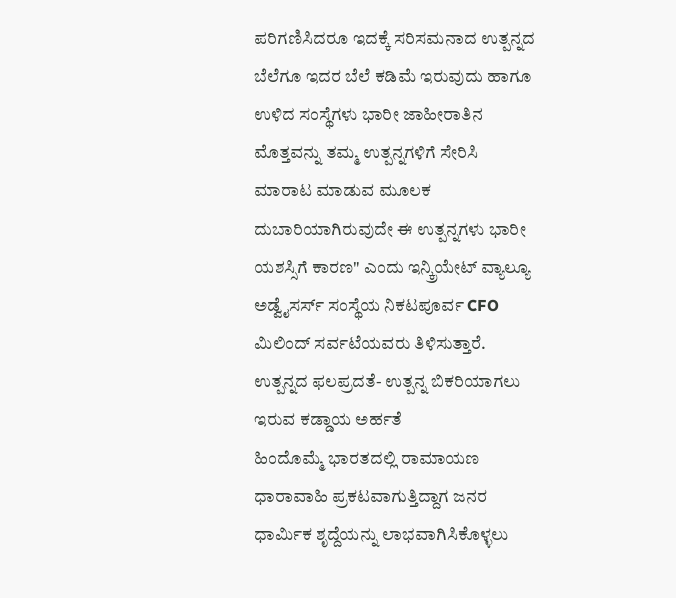ಪರಿಗಣಿಸಿದರೂ ಇದಕ್ಕೆ ಸರಿಸಮನಾದ ಉತ್ಪನ್ನದ ಬೆಲೆಗೂ ಇದರ ಬೆಲೆ ಕಡಿಮೆ ಇರುವುದು ಹಾಗೂ ಉಳಿದ ಸಂಸ್ಥೆಗಳು ಭಾರೀ ಜಾಹೀರಾತಿನ ಮೊತ್ತವನ್ನು ತಮ್ಮ ಉತ್ಪನ್ನಗಳಿಗೆ ಸೇರಿಸಿ ಮಾರಾಟ ಮಾಡುವ ಮೂಲಕ ದುಬಾರಿಯಾಗಿರುವುದೇ ಈ ಉತ್ಪನ್ನಗಳು ಭಾರೀ ಯಶಸ್ಸಿಗೆ ಕಾರಣ" ಎಂದು ಇನ್ಕ್ರಿಯೇಟ್ ವ್ಯಾಲ್ಯೂ ಅಡ್ವೈಸರ್ಸ್ ಸಂಸ್ಥೆಯ ನಿಕಟಪೂರ್ವ CFO ಮಿಲಿಂದ್ ಸರ್ವಟೆಯವರು ತಿಳಿಸುತ್ತಾರೆ.
ಉತ್ಪನ್ನದ ಫಲಪ್ರದತೆ- ಉತ್ಪನ್ನ ಬಿಕರಿಯಾಗಲು ಇರುವ ಕಡ್ಡಾಯ ಅರ್ಹತೆ
ಹಿಂದೊಮ್ಮೆ ಭಾರತದಲ್ಲಿ ರಾಮಾಯಣ ಧಾರಾವಾಹಿ ಪ್ರಕಟವಾಗುತ್ತಿದ್ದಾಗ ಜನರ ಧಾರ್ಮಿಕ ಶೃದ್ದೆಯನ್ನು ಲಾಭವಾಗಿಸಿಕೊಳ್ಳಲು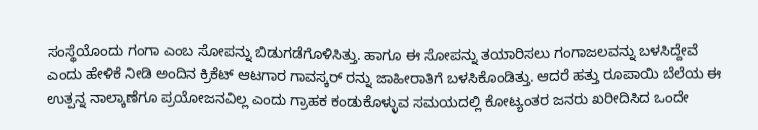ಸಂಸ್ಥೆಯೊಂದು ಗಂಗಾ ಎಂಬ ಸೋಪನ್ನು ಬಿಡುಗಡೆಗೊಳಿಸಿತ್ತು. ಹಾಗೂ ಈ ಸೋಪನ್ನು ತಯಾರಿಸಲು ಗಂಗಾಜಲವನ್ನು ಬಳಸಿದ್ದೇವೆ ಎಂದು ಹೇಳಿಕೆ ನೀಡಿ ಅಂದಿನ ಕ್ರಿಕೆಟ್ ಆಟಗಾರ ಗಾವಸ್ಕರ್ ರನ್ನು ಜಾಹೀರಾತಿಗೆ ಬಳಸಿಕೊಂಡಿತ್ತು. ಆದರೆ ಹತ್ತು ರೂಪಾಯಿ ಬೆಲೆಯ ಈ ಉತ್ಪನ್ನ ನಾಲ್ಕಾಣೆಗೂ ಪ್ರಯೋಜನವಿಲ್ಲ ಎಂದು ಗ್ರಾಹಕ ಕಂಡುಕೊಳ್ಳುವ ಸಮಯದಲ್ಲಿ ಕೋಟ್ಯಂತರ ಜನರು ಖರೀದಿಸಿದ ಒಂದೇ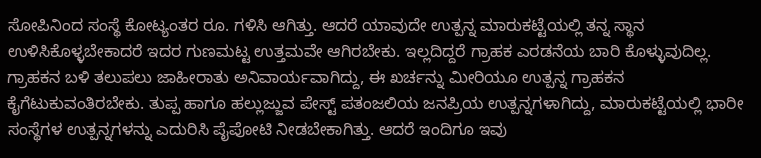ಸೋಪಿನಿಂದ ಸಂಸ್ಥೆ ಕೋಟ್ಯಂತರ ರೂ. ಗಳಿಸಿ ಆಗಿತ್ತು. ಆದರೆ ಯಾವುದೇ ಉತ್ಪನ್ನ ಮಾರುಕಟ್ಟೆಯಲ್ಲಿ ತನ್ನ ಸ್ಥಾನ ಉಳಿಸಿಕೊಳ್ಳಬೇಕಾದರೆ ಇದರ ಗುಣಮಟ್ಟ ಉತ್ತಮವೇ ಆಗಿರಬೇಕು. ಇಲ್ಲದಿದ್ದರೆ ಗ್ರಾಹಕ ಎರಡನೆಯ ಬಾರಿ ಕೊಳ್ಳುವುದಿಲ್ಲ. ಗ್ರಾಹಕನ ಬಳಿ ತಲುಪಲು ಜಾಹೀರಾತು ಅನಿವಾರ್ಯವಾಗಿದ್ದು, ಈ ಖರ್ಚನ್ನು ಮೀರಿಯೂ ಉತ್ಪನ್ನ ಗ್ರಾಹಕನ ಕೈಗೆಟುಕುವಂತಿರಬೇಕು. ತುಪ್ಪ ಹಾಗೂ ಹಲ್ಲುಜ್ಜುವ ಪೇಸ್ಟ್ ಪತಂಜಲಿಯ ಜನಪ್ರಿಯ ಉತ್ಪನ್ನಗಳಾಗಿದ್ದು, ಮಾರುಕಟ್ಟೆಯಲ್ಲಿ ಭಾರೀ ಸಂಸ್ಥೆಗಳ ಉತ್ಪನ್ನಗಳನ್ನು ಎದುರಿಸಿ ಪೈಪೋಟಿ ನೀಡಬೇಕಾಗಿತ್ತು. ಆದರೆ ಇಂದಿಗೂ ಇವು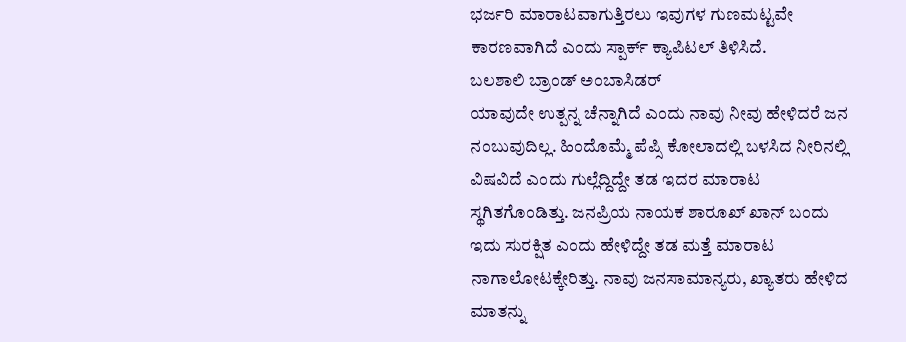ಭರ್ಜರಿ ಮಾರಾಟವಾಗುತ್ತಿರಲು ಇವುಗಳ ಗುಣಮಟ್ಟವೇ ಕಾರಣವಾಗಿದೆ ಎಂದು ಸ್ಪಾರ್ಕ್ ಕ್ಯಾಪಿಟಲ್ ತಿಳಿಸಿದೆ.
ಬಲಶಾಲಿ ಬ್ರಾಂಡ್ ಅಂಬಾಸಿಡರ್
ಯಾವುದೇ ಉತ್ಪನ್ನ ಚೆನ್ನಾಗಿದೆ ಎಂದು ನಾವು ನೀವು ಹೇಳಿದರೆ ಜನ ನಂಬುವುದಿಲ್ಲ. ಹಿಂದೊಮ್ಮೆ ಪೆಪ್ಸಿ ಕೋಲಾದಲ್ಲಿ ಬಳಸಿದ ನೀರಿನಲ್ಲಿ ವಿಷವಿದೆ ಎಂದು ಗುಲ್ಲೆದ್ದಿದ್ದೇ ತಡ ಇದರ ಮಾರಾಟ ಸ್ಥಗಿತಗೊಂಡಿತ್ತು. ಜನಪ್ರಿಯ ನಾಯಕ ಶಾರೂಖ್ ಖಾನ್ ಬಂದು ಇದು ಸುರಕ್ಷಿತ ಎಂದು ಹೇಳಿದ್ದೇ ತಡ ಮತ್ತೆ ಮಾರಾಟ ನಾಗಾಲೋಟಕ್ಕೇರಿತ್ತು. ನಾವು ಜನಸಾಮಾನ್ಯರು, ಖ್ಯಾತರು ಹೇಳಿದ ಮಾತನ್ನು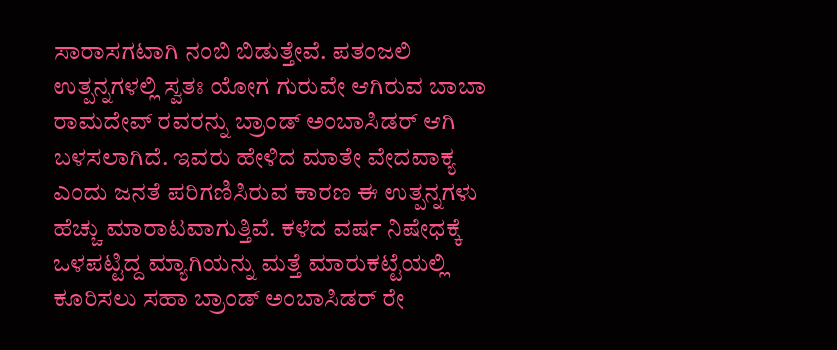ಸಾರಾಸಗಟಾಗಿ ನಂಬಿ ಬಿಡುತ್ತೇವೆ. ಪತಂಜಲಿ ಉತ್ಪನ್ನಗಳಲ್ಲಿ ಸ್ವತಃ ಯೋಗ ಗುರುವೇ ಆಗಿರುವ ಬಾಬಾ ರಾಮದೇವ್ ರವರನ್ನು ಬ್ರಾಂಡ್ ಅಂಬಾಸಿಡರ್ ಆಗಿ ಬಳಸಲಾಗಿದೆ. ಇವರು ಹೇಳಿದ ಮಾತೇ ವೇದವಾಕ್ಯ ಎಂದು ಜನತೆ ಪರಿಗಣಿಸಿರುವ ಕಾರಣ ಈ ಉತ್ಪನ್ನಗಳು ಹೆಚ್ಚು ಮಾರಾಟವಾಗುತ್ತಿವೆ. ಕಳೆದ ವರ್ಷ ನಿಷೇಧಕ್ಕೆ ಒಳಪಟ್ಟಿದ್ದ ಮ್ಯಾಗಿಯನ್ನು ಮತ್ತೆ ಮಾರುಕಟ್ಟೆಯಲ್ಲಿ ಕೂರಿಸಲು ಸಹಾ ಬ್ರಾಂಡ್ ಅಂಬಾಸಿಡರ್ ರೇ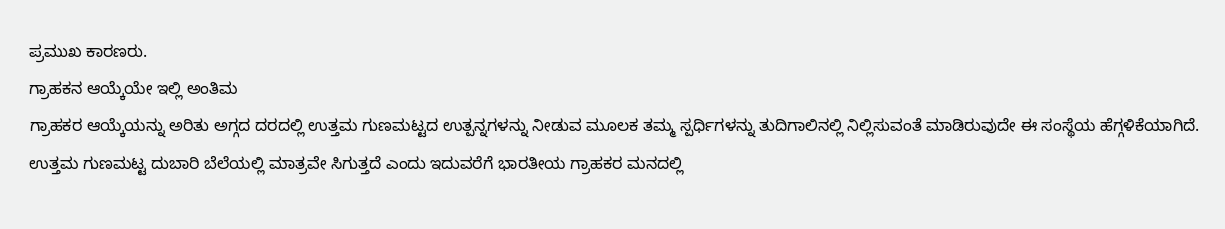ಪ್ರಮುಖ ಕಾರಣರು.
ಗ್ರಾಹಕನ ಆಯ್ಕೆಯೇ ಇಲ್ಲಿ ಅಂತಿಮ
ಗ್ರಾಹಕರ ಆಯ್ಕೆಯನ್ನು ಅರಿತು ಅಗ್ಗದ ದರದಲ್ಲಿ ಉತ್ತಮ ಗುಣಮಟ್ಟದ ಉತ್ಪನ್ನಗಳನ್ನು ನೀಡುವ ಮೂಲಕ ತಮ್ಮ ಸ್ಪರ್ಧಿಗಳನ್ನು ತುದಿಗಾಲಿನಲ್ಲಿ ನಿಲ್ಲಿಸುವಂತೆ ಮಾಡಿರುವುದೇ ಈ ಸಂಸ್ಥೆಯ ಹೆಗ್ಗಳಿಕೆಯಾಗಿದೆ. ಉತ್ತಮ ಗುಣಮಟ್ಟ ದುಬಾರಿ ಬೆಲೆಯಲ್ಲಿ ಮಾತ್ರವೇ ಸಿಗುತ್ತದೆ ಎಂದು ಇದುವರೆಗೆ ಭಾರತೀಯ ಗ್ರಾಹಕರ ಮನದಲ್ಲಿ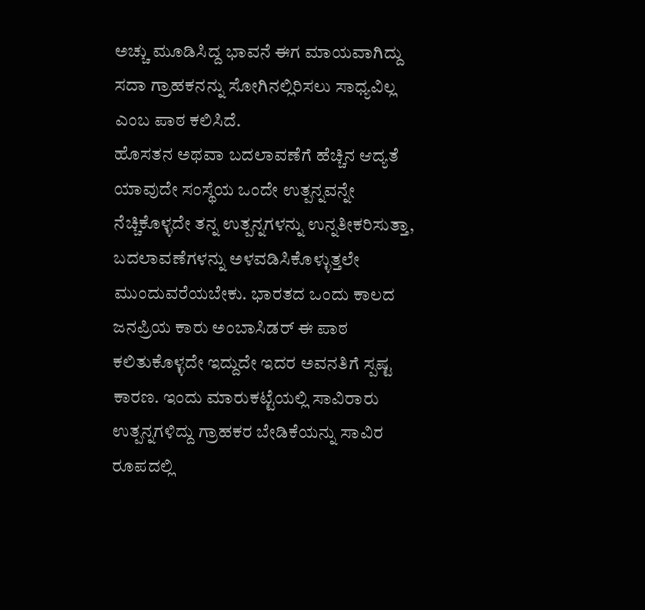ಅಚ್ಚು ಮೂಡಿಸಿದ್ದ ಭಾವನೆ ಈಗ ಮಾಯವಾಗಿದ್ದು ಸದಾ ಗ್ರಾಹಕನನ್ನು ಸೋಗಿನಲ್ಲಿರಿಸಲು ಸಾಧ್ಯವಿಲ್ಲ ಎಂಬ ಪಾಠ ಕಲಿಸಿದೆ.
ಹೊಸತನ ಅಥವಾ ಬದಲಾವಣೆಗೆ ಹೆಚ್ಚಿನ ಆದ್ಯತೆ
ಯಾವುದೇ ಸಂಸ್ಥೆಯ ಒಂದೇ ಉತ್ಪನ್ನವನ್ನೇ ನೆಚ್ಚಿಕೊಳ್ಳದೇ ತನ್ನ ಉತ್ಪನ್ನಗಳನ್ನು ಉನ್ನತೀಕರಿಸುತ್ತಾ, ಬದಲಾವಣೆಗಳನ್ನು ಅಳವಡಿಸಿಕೊಳ್ಳುತ್ತಲೇ ಮುಂದುವರೆಯಬೇಕು. ಭಾರತದ ಒಂದು ಕಾಲದ ಜನಪ್ರಿಯ ಕಾರು ಅಂಬಾಸಿಡರ್ ಈ ಪಾಠ ಕಲಿತುಕೊಳ್ಳದೇ ಇದ್ದುದೇ ಇದರ ಅವನತಿಗೆ ಸ್ಪಷ್ಟ ಕಾರಣ. ಇಂದು ಮಾರುಕಟ್ಟೆಯಲ್ಲಿ ಸಾವಿರಾರು ಉತ್ಪನ್ನಗಳಿದ್ದು ಗ್ರಾಹಕರ ಬೇಡಿಕೆಯನ್ನು ಸಾವಿರ ರೂಪದಲ್ಲಿ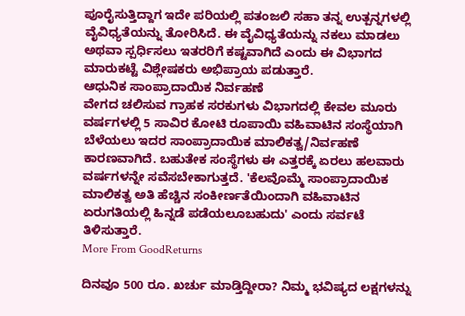ಪೂರೈಸುತ್ತಿದ್ದಾಗ ಇದೇ ಪರಿಯಲ್ಲಿ ಪತಂಜಲಿ ಸಹಾ ತನ್ನ ಉತ್ಪನ್ನಗಳಲ್ಲಿ ವೈವಿಧ್ಯತೆಯನ್ನು ತೋರಿಸಿದೆ. ಈ ವೈವಿಧ್ಯತೆಯನ್ನು ನಕಲು ಮಾಡಲು ಅಥವಾ ಸ್ಪರ್ಧಿಸಲು ಇತರರಿಗೆ ಕಷ್ಟವಾಗಿದೆ ಎಂದು ಈ ವಿಭಾಗದ ಮಾರುಕಟ್ಟೆ ವಿಶ್ಲೇಷಕರು ಅಭಿಪ್ರಾಯ ಪಡುತ್ತಾರೆ.
ಆಧುನಿಕ ಸಾಂಪ್ರಾದಾಯಿಕ ನಿರ್ವಹಣೆ
ವೇಗದ ಚಲಿಸುವ ಗ್ರಾಹಕ ಸರಕುಗಳು ವಿಭಾಗದಲ್ಲಿ ಕೇವಲ ಮೂರು ವರ್ಷಗಳಲ್ಲಿ 5 ಸಾವಿರ ಕೋಟಿ ರೂಪಾಯಿ ವಹಿವಾಟಿನ ಸಂಸ್ಥೆಯಾಗಿ ಬೆಳೆಯಲು ಇದರ ಸಾಂಪ್ರಾದಾಯಿಕ ಮಾಲಿಕತ್ವ/ನಿರ್ವಹಣೆ ಕಾರಣವಾಗಿದೆ. ಬಹುತೇಕ ಸಂಸ್ಥೆಗಳು ಈ ಎತ್ತರಕ್ಕೆ ಏರಲು ಹಲವಾರು ವರ್ಷಗಳನ್ನೇ ಸವೆಸಬೇಕಾಗುತ್ತದೆ. 'ಕೆಲವೊಮ್ಮೆ ಸಾಂಪ್ರಾದಾಯಿಕ ಮಾಲಿಕತ್ವ ಅತಿ ಹೆಚ್ಚಿನ ಸಂಕೀರ್ಣತೆಯಿಂದಾಗಿ ವಹಿವಾಟಿನ ಏರುಗತಿಯಲ್ಲಿ ಹಿನ್ನಡೆ ಪಡೆಯಲೂಬಹುದು' ಎಂದು ಸರ್ವಟೆ ತಿಳಿಸುತ್ತಾರೆ.
More From GoodReturns

ದಿನವೂ 500 ರೂ. ಖರ್ಚು ಮಾಡ್ತಿದ್ದೀರಾ? ನಿಮ್ಮ ಭವಿಷ್ಯದ ಲಕ್ಷಗಳನ್ನು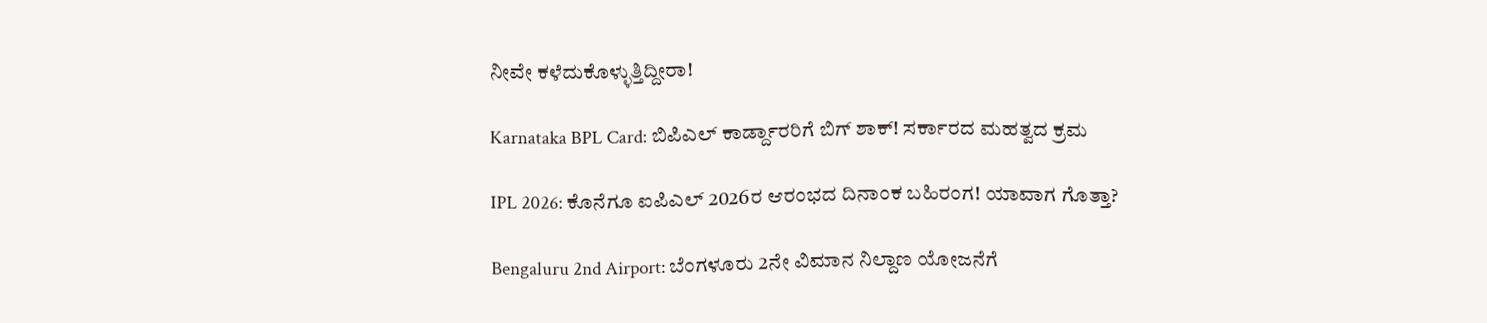ನೀವೇ ಕಳೆದುಕೊಳ್ಳುತ್ತಿದ್ದೀರಾ!

Karnataka BPL Card: ಬಿಪಿಎಲ್ ಕಾರ್ಡ್ದಾರರಿಗೆ ಬಿಗ್ ಶಾಕ್! ಸರ್ಕಾರದ ಮಹತ್ವದ ಕ್ರಮ

IPL 2026: ಕೊನೆಗೂ ಐಪಿಎಲ್ 2026ರ ಆರಂಭದ ದಿನಾಂಕ ಬಹಿರಂಗ! ಯಾವಾಗ ಗೊತ್ತಾ?

Bengaluru 2nd Airport: ಬೆಂಗಳೂರು 2ನೇ ವಿಮಾನ ನಿಲ್ದಾಣ ಯೋಜನೆಗೆ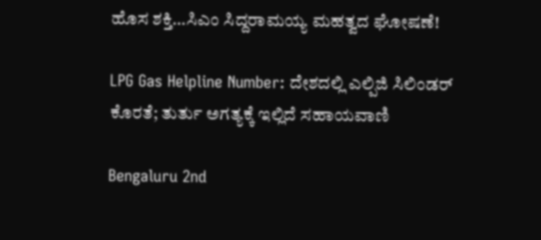ಹೊಸ ಶಕ್ತಿ…ಸಿಎಂ ಸಿದ್ದರಾಮಯ್ಯ ಮಹತ್ವದ ಘೋಷಣೆ!

LPG Gas Helpline Number: ದೇಶದಲ್ಲಿ ಎಲ್ಪಿಜಿ ಸಿಲಿಂಡರ್ ಕೊರತೆ; ತುರ್ತು ಅಗತ್ಯಕ್ಕೆ ಇಲ್ಲಿದೆ ಸಹಾಯವಾಣಿ

Bengaluru 2nd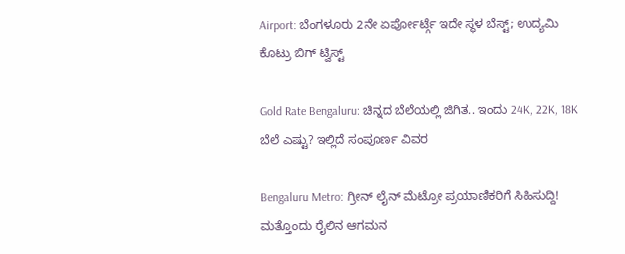Airport: ಬೆಂಗಳೂರು 2ನೇ ಏರ್ಪೋರ್ಟ್ಗೆ ಇದೇ ಸ್ಥಳ ಬೆಸ್ಟ್; ಉದ್ಯಮಿ ಕೊಟ್ರು ಬಿಗ್ ಟ್ವಿಸ್ಟ್

Gold Rate Bengaluru: ಚಿನ್ನದ ಬೆಲೆಯಲ್ಲಿ ಜಿಗಿತ.. ಇಂದು 24K, 22K, 18K ಬೆಲೆ ಎಷ್ಟು? ಇಲ್ಲಿದೆ ಸಂಪೂರ್ಣ ವಿವರ

Bengaluru Metro: ಗ್ರೀನ್ ಲೈನ್ ಮೆಟ್ರೋ ಪ್ರಯಾಣಿಕರಿಗೆ ಸಿಹಿಸುದ್ದಿ! ಮತ್ತೊಂದು ರೈಲಿನ ಆಗಮನ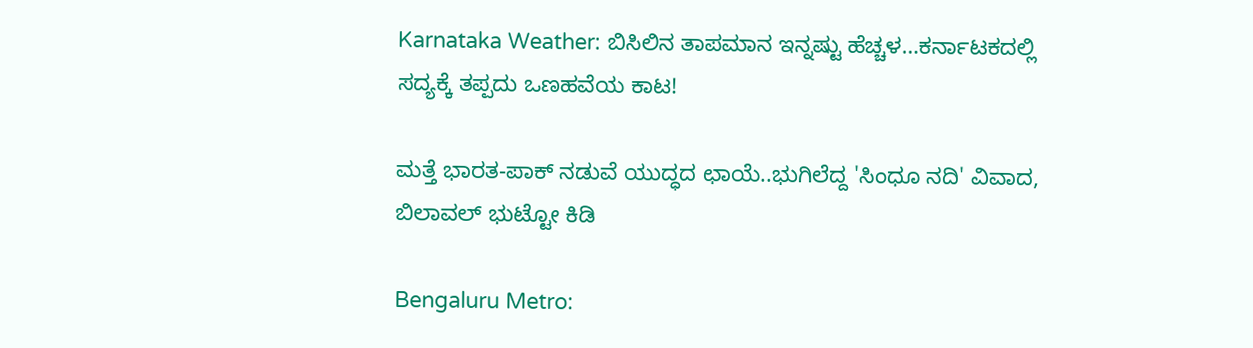Karnataka Weather: ಬಿಸಿಲಿನ ತಾಪಮಾನ ಇನ್ನಷ್ಟು ಹೆಚ್ಚಳ…ಕರ್ನಾಟಕದಲ್ಲಿ ಸದ್ಯಕ್ಕೆ ತಪ್ಪದು ಒಣಹವೆಯ ಕಾಟ!

ಮತ್ತೆ ಭಾರತ-ಪಾಕ್ ನಡುವೆ ಯುದ್ಧದ ಛಾಯೆ..ಭುಗಿಲೆದ್ದ 'ಸಿಂಧೂ ನದಿ' ವಿವಾದ, ಬಿಲಾವಲ್ ಭುಟ್ಟೋ ಕಿಡಿ

Bengaluru Metro: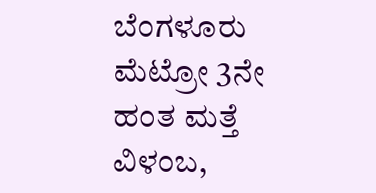ಬೆಂಗಳೂರು ಮೆಟ್ರೋ 3ನೇ ಹಂತ ಮತ್ತೆ ವಿಳಂಬ,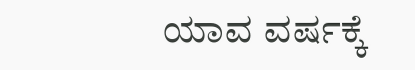ಯಾವ ವರ್ಷಕ್ಕೆ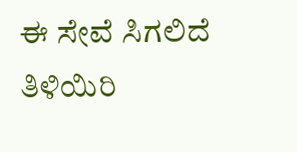ಈ ಸೇವೆ ಸಿಗಲಿದೆ ತಿಳಿಯಿರಿ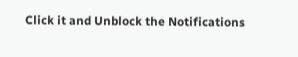Click it and Unblock the Notifications